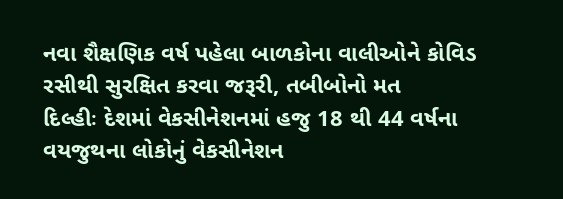નવા શૈક્ષણિક વર્ષ પહેલા બાળકોના વાલીઓને કોવિડ રસીથી સુરક્ષિત કરવા જરૂરી, તબીબોનો મત
દિલ્હીઃ દેશમાં વેકસીનેશનમાં હજુ 18 થી 44 વર્ષના વયજુથના લોકોનું વેકસીનેશન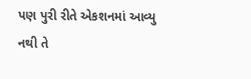પણ પુરી રીતે એકશનમાં આવ્યુ નથી તે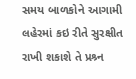સમય બાળકોને આગામી લહેરમાં કઇ રીતે સુરક્ષીત રાખી શકાશે તે પ્રશ્ર્ન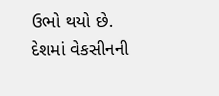ઉભો થયો છે. દેશમાં વેકસીનની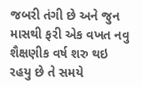જબરી તંગી છે અને જુન માસથી ફરી એક વખત નવુ શૈક્ષણીક વર્ષ શરુ થઇ રહયુ છે તે સમયે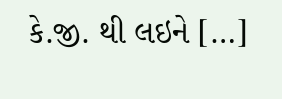કે.જી. થી લઇને […]